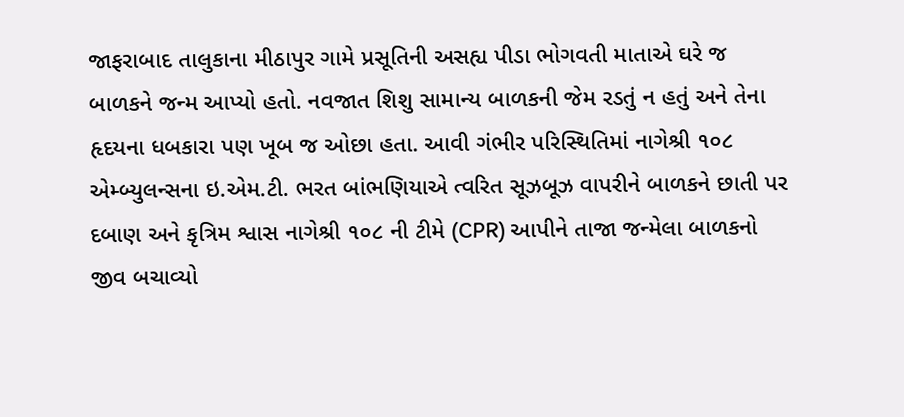જાફરાબાદ તાલુકાના મીઠાપુર ગામે પ્રસૂતિની અસહ્ય પીડા ભોગવતી માતાએ ઘરે જ બાળકને જન્મ આપ્યો હતો. નવજાત શિશુ સામાન્ય બાળકની જેમ રડતું ન હતું અને તેના હૃદયના ધબકારા પણ ખૂબ જ ઓછા હતા. આવી ગંભીર પરિસ્થિતિમાં નાગેશ્રી ૧૦૮ એમ્બ્યુલન્સના ઇ.એમ.ટી. ભરત બાંભણિયાએ ત્વરિત સૂઝબૂઝ વાપરીને બાળકને છાતી પર દબાણ અને કૃત્રિમ શ્વાસ નાગેશ્રી ૧૦૮ ની ટીમે (CPR) આપીને તાજા જન્મેલા બાળકનો જીવ બચાવ્યો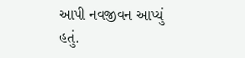આપી નવજીવન આપ્યું હતું.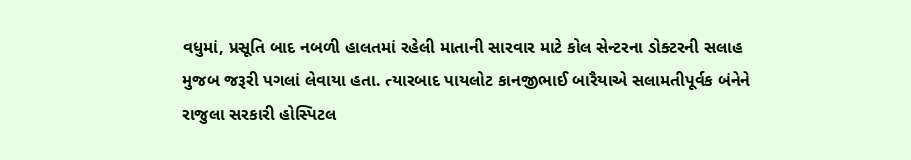વધુમાં, પ્રસૂતિ બાદ નબળી હાલતમાં રહેલી માતાની સારવાર માટે કોલ સેન્ટરના ડોક્ટરની સલાહ મુજબ જરૂરી પગલાં લેવાયા હતા. ત્યારબાદ પાયલોટ કાનજીભાઈ બારૈયાએ સલામતીપૂર્વક બંનેને રાજુલા સરકારી હોસ્પિટલ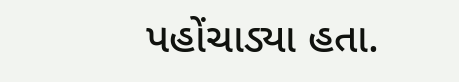પહોંચાડ્યા હતા.